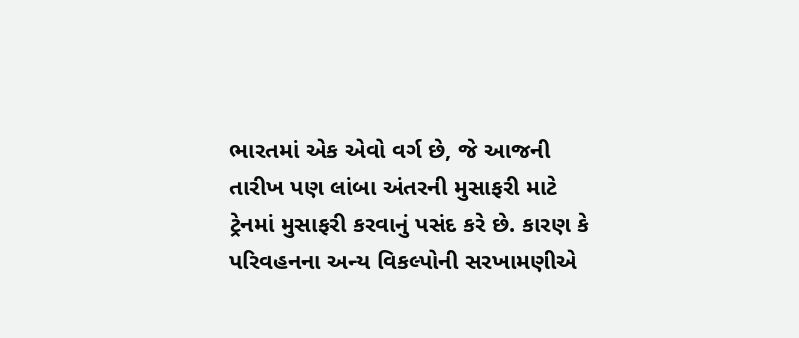ભારતમાં એક એવો વર્ગ છે, જે આજની તારીખ પણ લાંબા અંતરની મુસાફરી માટે ટ્રેનમાં મુસાફરી કરવાનું પસંદ કરે છે. કારણ કે પરિવહનના અન્ય વિકલ્પોની સરખામણીએ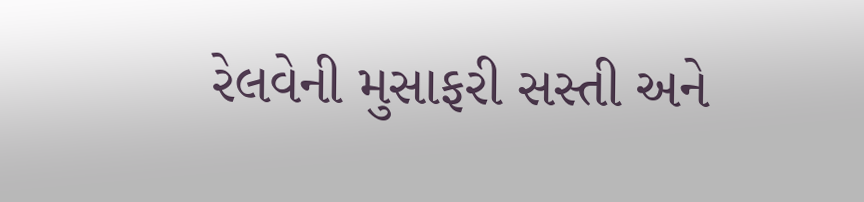રેલવેની મુસાફરી સસ્તી અને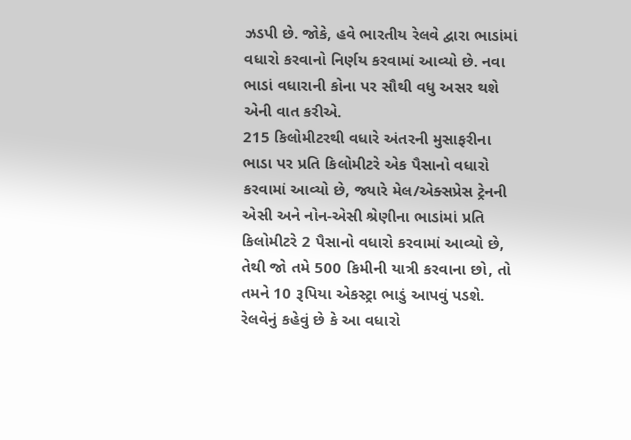ઝડપી છે. જોકે, હવે ભારતીય રેલવે દ્વારા ભાડાંમાં વધારો કરવાનો નિર્ણય કરવામાં આવ્યો છે. નવા ભાડાં વધારાની કોના પર સૌથી વધુ અસર થશે એની વાત કરીએ.
215 કિલોમીટરથી વધારે અંતરની મુસાફરીના ભાડા પર પ્રતિ કિલોમીટરે એક પૈસાનો વધારો કરવામાં આવ્યો છે, જ્યારે મેલ/એક્સપ્રેસ ટ્રેનની એસી અને નોન-એસી શ્રેણીના ભાડાંમાં પ્રતિ કિલોમીટરે 2 પૈસાનો વધારો કરવામાં આવ્યો છે, તેથી જો તમે 500 કિમીની યાત્રી કરવાના છો, તો તમને 10 રૂપિયા એકસ્ટ્રા ભાડું આપવું પડશે. રેલવેનું કહેવું છે કે આ વધારો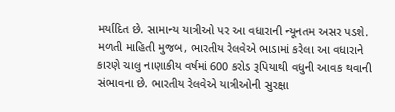મર્યાદિત છે. સામાન્ય યાત્રીઓ પર આ વધારાની ન્યૂનતમ અસર પડશે.
મળતી માહિતી મુજબ, ભારતીય રેલવેએ ભાડામાં કરેલા આ વધારાને કારણે ચાલુ નાણાકીય વર્ષમાં 600 કરોડ રૂપિયાથી વધુની આવક થવાની સંભાવના છે. ભારતીય રેલવેએ યાત્રીઓની સુરક્ષા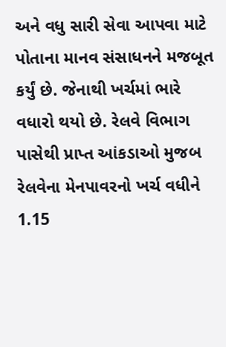અને વધુ સારી સેવા આપવા માટે પોતાના માનવ સંસાધનને મજબૂત કર્યું છે. જેનાથી ખર્ચમાં ભારે વધારો થયો છે. રેલવે વિભાગ પાસેથી પ્રાપ્ત આંકડાઓ મુજબ રેલવેના મેનપાવરનો ખર્ચ વધીને 1.15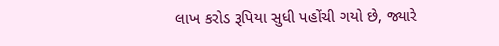લાખ કરોડ રૂપિયા સુધી પહોંચી ગયો છે, જ્યારે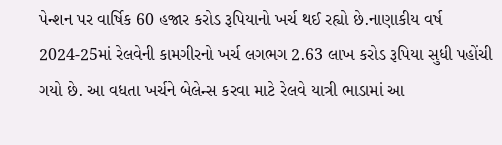પેન્શન પર વાર્ષિક 60 હજાર કરોડ રૂપિયાનો ખર્ચ થઈ રહ્યો છે.નાણાકીય વર્ષ 2024-25માં રેલવેની કામગીરનો ખર્ચ લગભગ 2.63 લાખ કરોડ રૂપિયા સુધી પહોંચી ગયો છે. આ વધતા ખર્ચને બેલેન્સ કરવા માટે રેલવે યાત્રી ભાડામાં આ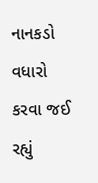નાનકડો વધારો કરવા જઈ રહ્યું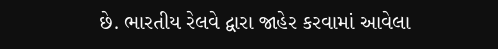છે. ભારતીય રેલવે દ્વારા જાહેર કરવામાં આવેલા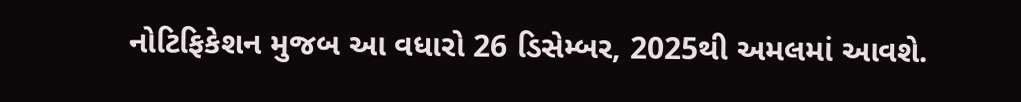નોટિફિકેશન મુજબ આ વધારો 26 ડિસેમ્બર, 2025થી અમલમાં આવશે.